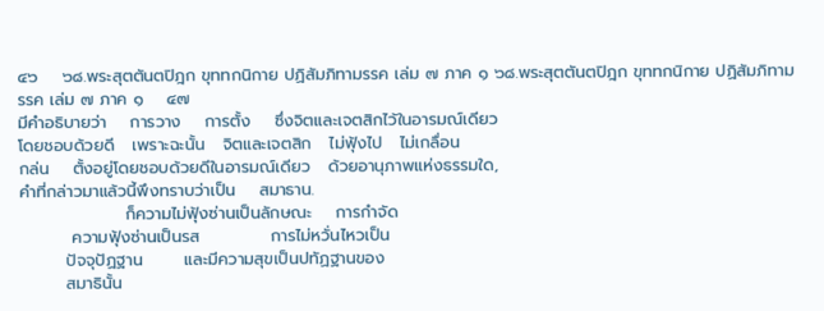๔๖    ๖๘.พระสุตตันตปิฎก ขุททกนิกาย ปฏิสัมภิทามรรค เล่ม ๗ ภาค ๑ ๖๘.พระสุตตันตปิฎก ขุททกนิกาย ปฏิสัมภิทามรรค เล่ม ๗ ภาค ๑    ๔๗
มีคำอธิบายว่า    การวาง    การตั้ง    ซึ่งจิตและเจตสิกไว้ในอารมณ์เดียว
โดยชอบด้วยดี   เพราะฉะนั้น   จิตและเจตสิก   ไม่ฟุ้งไป   ไม่เกลื่อน
กล่น    ตั้งอยู่โดยชอบด้วยดีในอารมณ์เดียว   ด้วยอานุภาพแห่งธรรมใด,
คำที่กล่าวมาแล้วนี้พึงทราบว่าเป็น    สมาธาน.
                  ก็ความไม่ฟุ้งซ่านเป็นลักษณะ    การกำจัด
         ความฟุ้งซ่านเป็นรส            การไม่หวั่นไหวเป็น
        ปัจจุปัฏฐาน       และมีความสุขเป็นปทัฏฐานของ
        สมาธินั้น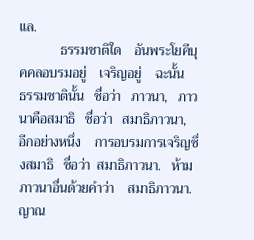แล.
            ธรรมชาติใด    อันพระโยคีบุคคลอบรมอยู่    เจริญอยู่    ฉะนั้น
ธรรมชาตินั้น   ชื่อว่า   ภาวนา,   ภาวนาคือสมาธิ   ชื่อว่า   สมาธิภาวนา,
อีกอย่างหนึ่ง    การอบรมการเจริญซึ่งสมาธิ   ชื่อว่า  สมาธิภาวนา.   ห้าม
ภาวนาอื่นด้วยคำว่า    สมาธิภาวนา.    ญาณ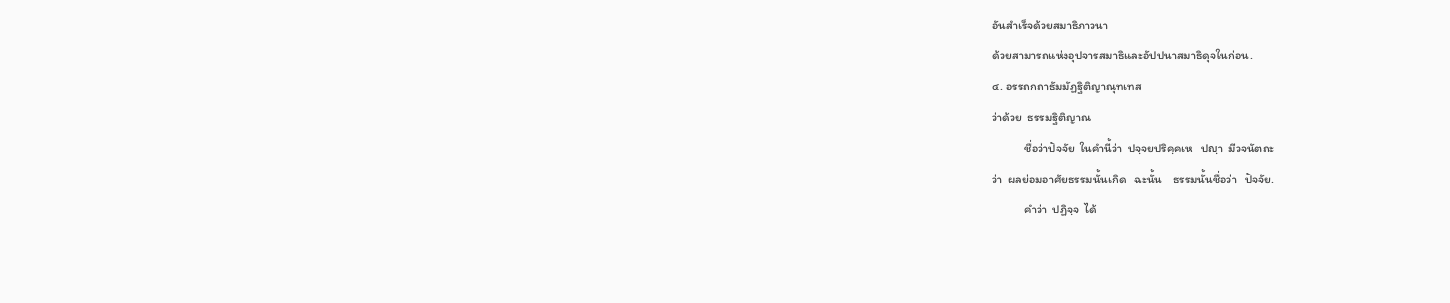อันสำเร็จด้วยสมาธิภาวนา
ด้วยสามารถแห่งอุปจารสมาธิและอัปปนาสมาธิดุจในก่อน.
๔. อรรถกถาธัมมัฏฐิติญาณุทเทส
ว่าด้วย  ธรรมฐิติญาณ
            ชื่อว่าปัจจัย  ในคำนี้ว่า  ปจฺจยปริคฺคเห   ปญฺา  มีวจนัตถะ
ว่า  ผลย่อมอาศัยธรรมนั้นเกิด   ฉะนั้น    ธรรมนั้นชื่อว่า   ปัจจัย.
            คำว่า  ปฏิจฺจ  ได้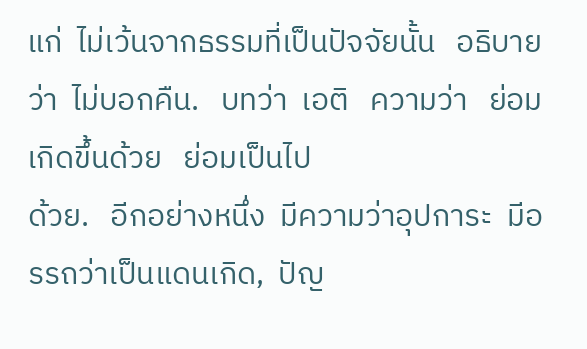แก่  ไม่เว้นจากธรรมที่เป็นปัจจัยนั้น   อธิบาย
ว่า  ไม่บอกคืน.   บทว่า  เอติ   ความว่า   ย่อมเกิดขึ้นด้วย   ย่อมเป็นไป
ด้วย.   อีกอย่างหนึ่ง  มีความว่าอุปการะ  มีอรรถว่าเป็นแดนเกิด,  ปัญ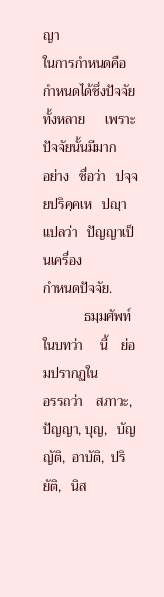ญา
ในการกำหนดคือกำหนดได้ซึ่งปัจจัยทั้งหลาย      เพราะปัจจัยนั้นมีมาก
อย่าง   ชื่อว่า   ปจฺจยปริคฺคเห   ปญฺา   แปลว่า   ปัญญาเป็นเครื่อง
กำหนดปัจจัย.
            ธมฺมศัพท์   ในบทว่า     นี้    ย่อมปรากฏใน
อรรถว่า    สภาวะ,    ปัญญา, บุญ,   บัญญัติ,  อาบัติ,  ปริยัติ,   นิส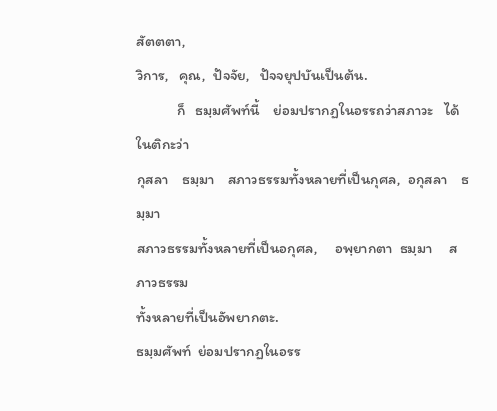สัตตตา,
วิการ,   คุณ,  ปัจจัย,   ปัจจยุปบันเป็นต้น.
            ก็   ธมฺมศัพท์นี้    ย่อมปรากฏในอรรถว่าสภาวะ   ได้ในติกะว่า
กุสลา    ธมฺมา    สภาวธรรมทั้งหลายที่เป็นกุศล,  อกุสลา    ธมฺมา
สภาวธรรมทั้งหลายที่เป็นอกุศล,     อพฺยากตา  ธมฺมา     สภาวธรรม
ทั้งหลายที่เป็นอัพยากตะ.
ธมฺมศัพท์  ย่อมปรากฏในอรร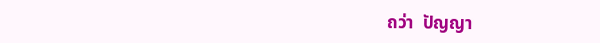ถว่า  ปัญญา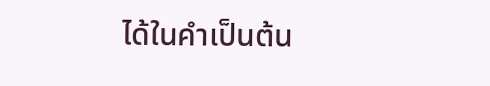ได้ในคำเป็นต้น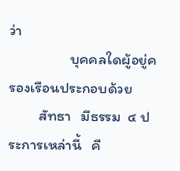ว่า
                  บุคคลใดผู้อยู่ครองเรือนประกอบด้วย
         สัทธา   มีธรรม  ๔ ประการเหล่านี้   คื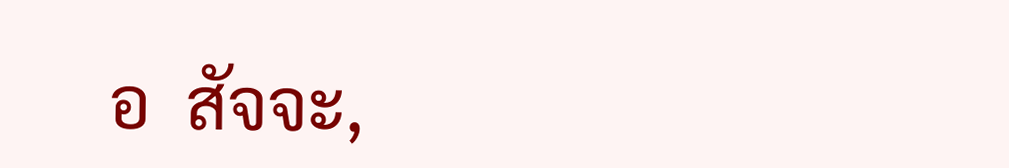อ  สัจจะ,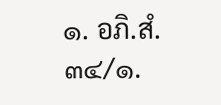๑. อภิ.สํ. ๓๔/๑.